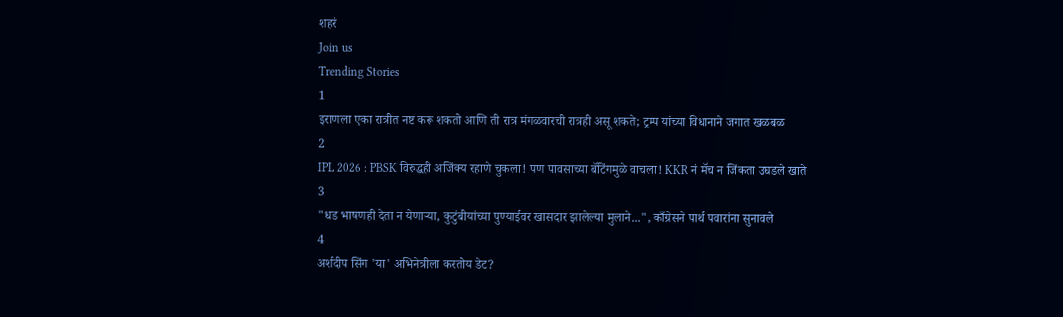शहरं
Join us
Trending Stories
1
इराणला एका रात्रीत नष्ट करू शकतो आणि ती रात्र मंगळवारची रात्रही असू शकते; ट्रम्प यांच्या विधानाने जगात खळबळ
2
IPL 2026 : PBSK विरुद्धही अजिंक्य रहाणे चुकला! पण पावसाच्या बॅटिंगमुळे वाचला! KKR नं मॅच न जिंकता उघडले खाते
3
"धड भाषणही देता न येणाऱ्या, कुटुंबीयांच्या पुण्याईवर खासदार झालेल्या मुलाने...", काँग्रेसने पार्थ पवारांना सुनावले
4
अर्शदीप सिंग 'या' अभिनेत्रीला करतोय डेट?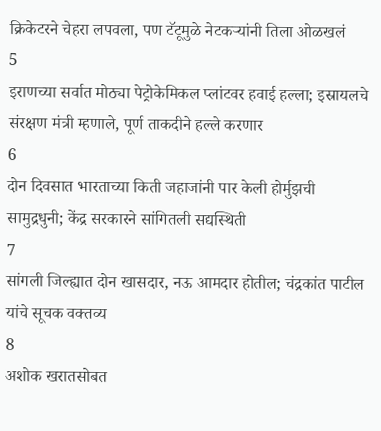क्रिकेटरने चेहरा लपवला, पण टॅटूमुळे नेटकऱ्यांनी तिला ओळखलं
5
इराणच्या सर्वात मोठ्या पेट्रोकेमिकल प्लांटवर हवाई हल्ला; इस्रायलचे संरक्षण मंत्री म्हणाले, पूर्ण ताकदीने हल्ले करणार
6
दोन दिवसात भारताच्या किती जहाजांनी पार केली होर्मुझची सामुद्रधुनी; केंद्र सरकारने सांगितली सद्यस्थिती
7
सांगली जिल्ह्यात दोन खासदार, नऊ आमदार होतील; चंद्रकांत पाटील यांचे सूचक वक्तव्य
8
अशोक खरातसोबत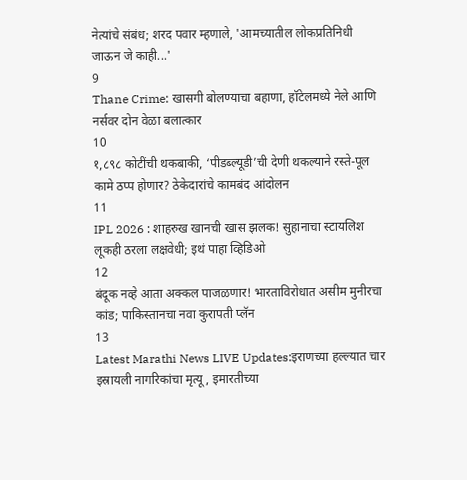नेत्यांचे संबंध; शरद पवार म्हणाले, 'आमच्यातील लोकप्रतिनिधी जाऊन जे काही...'
9
Thane Crime: खासगी बोलण्याचा बहाणा, हॉटेलमध्ये नेले आणि नर्सवर दोन वेळा बलात्कार
10
१,८९८ कोटींची थकबाकी, ‘पीडब्ल्यूडी’ची देणी थकल्याने रस्ते-पूल कामे ठप्प होणार? ठेकेदारांचे कामबंद आंदोलन
11
IPL 2026 : शाहरुख खानची खास झलक! सुहानाचा स्टायलिश लूकही ठरला लक्षवेधी; इथं पाहा व्हिडिओ
12
बंदूक नव्हे आता अक्कल पाजळणार! भारताविरोधात असीम मुनीरचा कांड; पाकिस्तानचा नवा कुरापती प्लॅन
13
Latest Marathi News LIVE Updates:इराणच्या हल्ल्यात चार इस्रायली नागरिकांचा मृत्यू, इमारतीच्या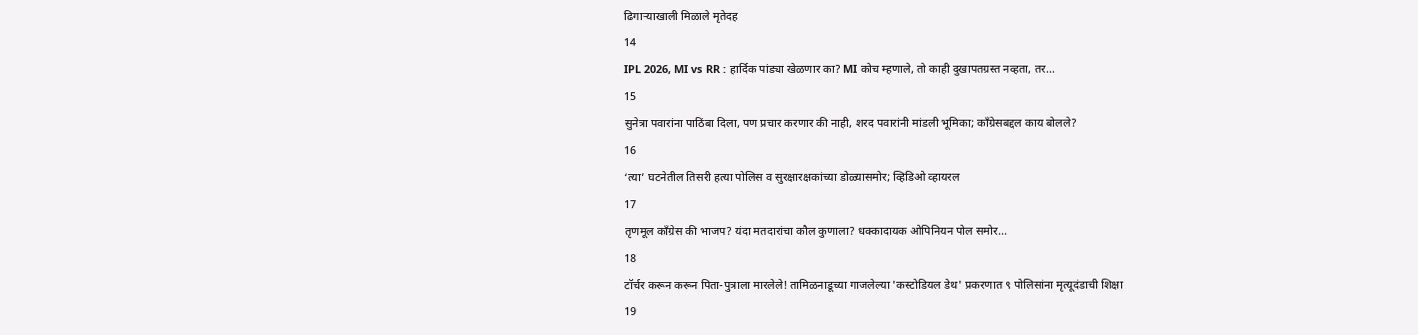ढिगाऱ्याखाली मिळाले मृतेदह
14
IPL 2026, MI vs RR : हार्दिक पांड्या खेळणार का? MI कोच म्हणाले, तो काही दुखापतग्रस्त नव्हता, तर...
15
सुनेत्रा पवारांना पाठिंबा दिला, पण प्रचार करणार की नाही, शरद पवारांनी मांडली भूमिका; काँग्रेसबद्दल काय बोलले?
16
‘त्या’ घटनेतील तिसरी हत्या पोलिस व सुरक्षारक्षकांच्या डोळ्यासमोर; व्हिडिओ व्हायरल
17
तृणमूल काँग्रेस की भाजप? यंदा मतदारांचा कौल कुणाला? धक्कादायक ओपिनियन पोल समोर...
18
टॉर्चर करून करून पिता-पुत्राला मारलेले! तामिळनाडूच्या गाजलेल्या 'कस्टोडियल डेथ' प्रकरणात ९ पोलिसांना मृत्यूदंडाची शिक्षा
19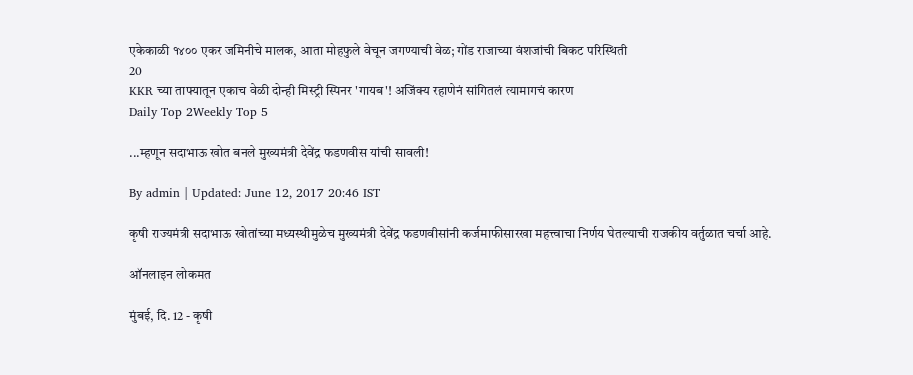एकेकाळी १४०० एकर जमिनीचे मालक, आता मोहफुले वेचून जगण्याची वेळ; गोंड राजाच्या वंशजांची बिकट परिस्थिती
20
KKR च्या ताफ्यातून एकाच वेळी दोन्ही मिस्ट्री स्पिनर 'गायब'! अजिंक्य रहाणेनं सांगितलं त्यामागचं कारण
Daily Top 2Weekly Top 5

...म्हणून सदाभाऊ खोत बनले मुख्यमंत्री देवेंद्र फडणवीस यांची सावली!

By admin | Updated: June 12, 2017 20:46 IST

कृषी राज्यमंत्री सदाभाऊ खोतांच्या मध्यस्थीमुळेच मुख्यमंत्री देवेंद्र फडणवीसांनी कर्जमाफीसारखा महत्त्वाचा निर्णय घेतल्याची राजकीय वर्तुळात चर्चा आहे.

ऑनलाइन लोकमत

मुंबई, दि. 12 - कृषी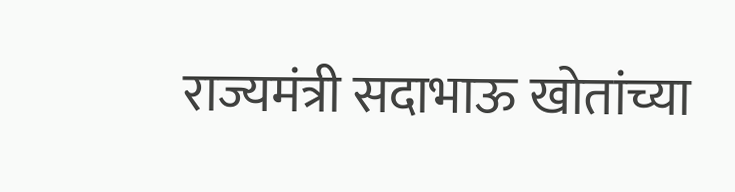राज्यमंत्री सदाभाऊ खोतांच्या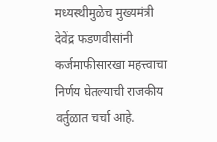मध्यस्थीमुळेच मुख्यमंत्री देवेंद्र फडणवीसांनी कर्जमाफीसारखा महत्त्वाचा निर्णय घेतल्याची राजकीय वर्तुळात चर्चा आहे.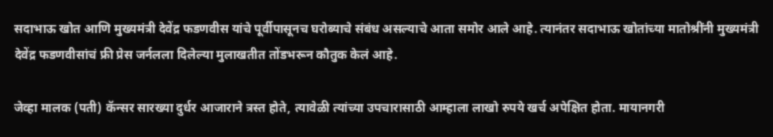सदाभाऊ खोत आणि मुख्यमंत्री देवेंद्र फडणवीस यांचे पूर्वीपासूनच घरोब्याचे संबंध असल्याचे आता समोर आले आहे. त्यानंतर सदाभाऊ खोतांच्या मातोश्रींनी मुख्यमंत्री देवेंद्र फडणवीसांचं फ्री प्रेस जर्नलला दिलेल्या मुलाखतीत तोंडभरून कौतुक केलं आहे.

जेव्हा मालक (पती) कॅन्सर सारख्या दुर्धर आजाराने त्रस्त होते, त्यावेळी त्यांच्या उपचारासाठी आम्हाला लाखो रुपये खर्च अपेक्षित होता. मायानगरी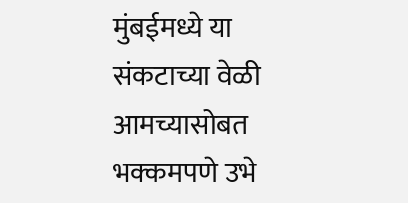मुंबईमध्ये या संकटाच्या वेळी आमच्यासोबत भक्कमपणे उभे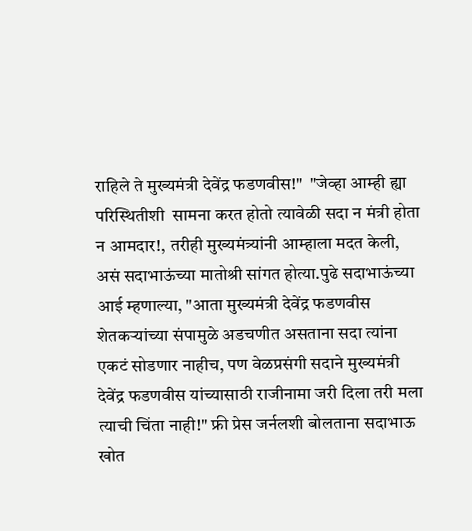राहिले ते मुख्यमंत्री देवेंद्र फडणवीस!"  "जेव्हा आम्ही ह्या परिस्थितीशी  सामना करत होतो त्यावेळी सदा न मंत्री होता न आमदार!, तरीही मुख्यमंत्र्यांनी आम्हाला मदत केली, असं सदाभाऊंच्या मातोश्री सांगत होत्या.पुढे सदाभाऊंच्या आई म्हणाल्या, "आता मुख्यमंत्री देवेंद्र फडणवीस शेतकऱ्यांच्या संपामुळे अडचणीत असताना सदा त्यांना एकटं सोडणार नाहीच, पण वेळप्रसंगी सदाने मुख्यमंत्री देवेंद्र फडणवीस यांच्यासाठी राजीनामा जरी दिला तरी मला त्याची चिंता नाही!" फ्री प्रेस जर्नलशी बोलताना सदाभाऊ खोत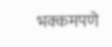भक्कमपणे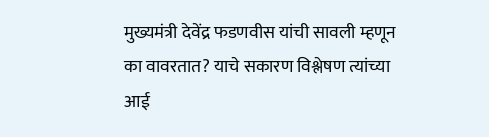मुख्यमंत्री देवेंद्र फडणवीस यांची सावली म्हणून का वावरतात? याचे सकारण विश्लेषण त्यांच्या आई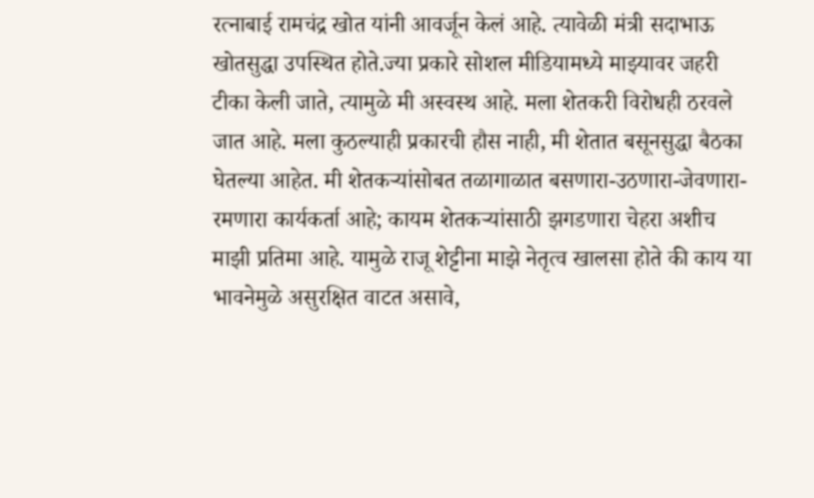रत्नाबाई रामचंद्र खोत यांनी आवर्जून केलं आहे. त्यावेळी मंत्री सदाभाऊ खोतसुद्धा उपस्थित होते.ज्या प्रकारे सोशल मीडियामध्ये माझ्यावर जहरी टीका केली जाते, त्यामुळे मी अस्वस्थ आहे. मला शेतकरी विरोधही ठरवले जात आहे. मला कुठल्याही प्रकारची हौस नाही, मी शेतात बसूनसुद्धा बैठका घेतल्या आहेत. मी शेतकऱ्यांसोबत तळागाळात बसणारा-उठणारा-जेवणारा-रमणारा कार्यकर्ता आहे; कायम शेतकऱ्यांसाठी झगडणारा चेहरा अशीच माझी प्रतिमा आहे. यामुळे राजू शेट्टीना माझे नेतृत्व खालसा होते की काय या भावनेमुळे असुरक्षित वाटत असावे,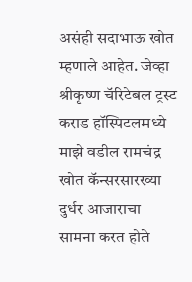असंही सदाभाऊ खोत म्हणाले आहेत. जेव्हा श्रीकृष्ण चॅरिटेबल ट्रस्ट कराड हॉस्पिटलमध्ये माझे वडील रामचंद्र खोत कॅन्सरसारख्या दुर्धर आजाराचा सामना करत होते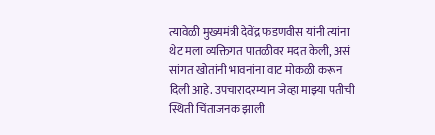त्यावेळी मुख्यमंत्री देवेंद्र फडणवीस यांनी त्यांना थेट मला व्यक्तिगत पातळीवर मदत केली, असं सांगत खोतांनी भावनांना वाट मोकळी करून दिली आहे. उपचारादरम्यान जेव्हा माझ्या पतीची स्थिती चिंताजनक झाली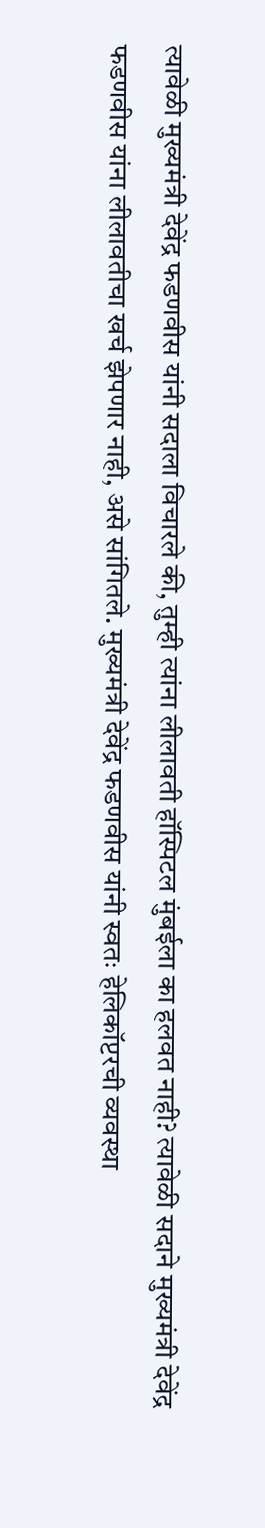त्यावेळी मुख्यमंत्री देवेंद्र फडणवीस यांनी सदाला विचारले की, तुम्ही त्यांना लीलावती हॉस्पिटल मुंबईला का हलवत नाही? त्यावेळी सदाने मुख्यमंत्री देवेंद्र फडणवीस यांना लीलावतीचा खर्च झेपणार नाही, असे सांगितले. मुख्यमंत्री देवेंद्र फडणवीस यांनी स्वतः हेलिकॉप्टरची व्यवस्था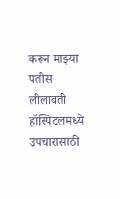करून माझ्या पतीस लीलावती हॉस्पिटलमध्ये उपचारासाठी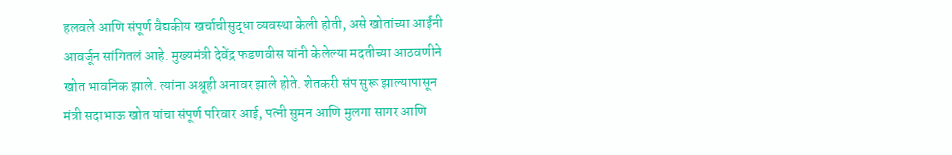हलवले आणि संपूर्ण वैद्यकीय खर्चाचीसुद्धा व्यवस्था केली होती, असे खोतांच्या आईंनी आवर्जून सांगितलं आहे. मुख्यमंत्री देवेंद्र फडणवीस यांनी केलेल्या मदतीच्या आठवणीने खोत भावनिक झाले. त्यांना अश्रूही अनावर झाले होते. शेतकरी संप सुरू झाल्यापासून मंत्री सदाभाऊ खोत यांचा संपूर्ण परिवार आई, पत्नी सुमन आणि मुलगा सागर आणि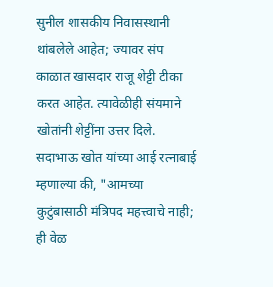सुनील शासकीय निवासस्थानी थांबलेले आहेत; ज्यावर संप काळात खासदार राजू शेट्टी टीका करत आहेत. त्यावेळीही संयमाने खोतांनी शेट्टींना उत्तर दिले. सदाभाऊ खोत यांच्या आई रत्नाबाई म्हणाल्या की, "आमच्या कुटुंबासाठी मंत्रिपद महत्त्वाचे नाही; ही वेळ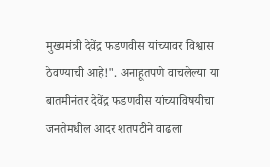मुख्यमंत्री देवेंद्र फडणवीस यांच्यावर विश्वास ठेवण्याची आहे!". अनाहूतपणे वाचलेल्या या बातमीनंतर देवेंद्र फडणवीस यांच्याविषयीचा जनतेमधील आदर शतपटीने वाढला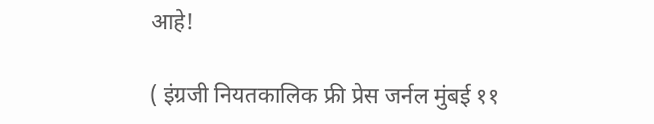आहे!

( इंग्रजी नियतकालिक फ्री प्रेस जर्नल मुंबई ११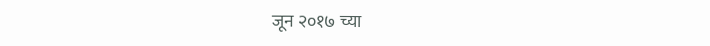जून २०१७ च्या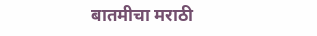बातमीचा मराठी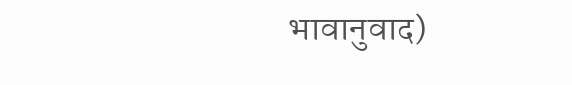भावानुवाद)